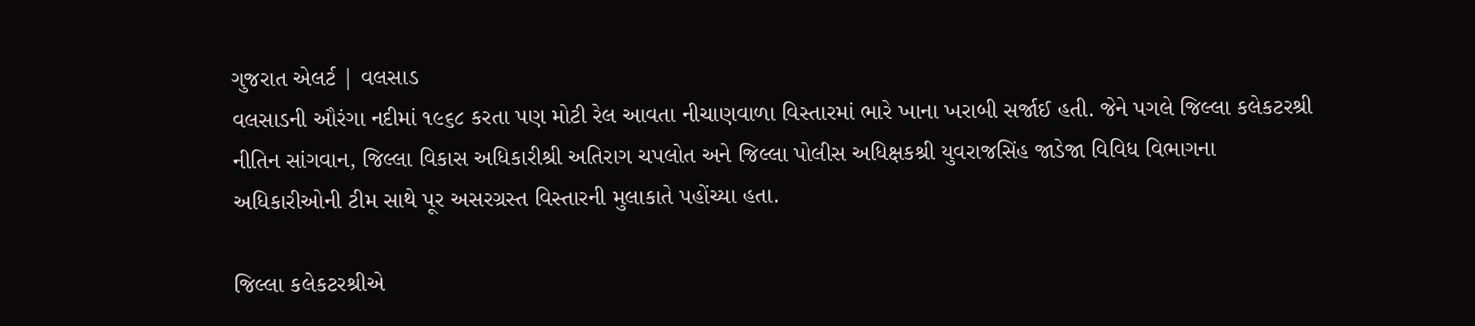ગુજરાત એલર્ટ | વલસાડ
વલસાડની ઔરંગા નદીમાં ૧૯૬૮ કરતા પણ મોટી રેલ આવતા નીચાણવાળા વિસ્તારમાં ભારે ખાના ખરાબી સર્જાઈ હતી. જેને પગલે જિલ્લા કલેકટરશ્રી નીતિન સાંગવાન, જિલ્લા વિકાસ અધિકારીશ્રી અતિરાગ ચપલોત અને જિલ્લા પોલીસ અધિક્ષકશ્રી યુવરાજસિંહ જાડેજા વિવિધ વિભાગના અધિકારીઓની ટીમ સાથે પૂર અસરગ્રસ્ત વિસ્તારની મુલાકાતે પહોંચ્યા હતા.

જિલ્લા કલેકટરશ્રીએ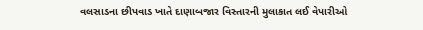વલસાડના છીપવાડ ખાતે દાણાબજાર વિસ્તારની મુલાકાત લઈ વેપારીઓ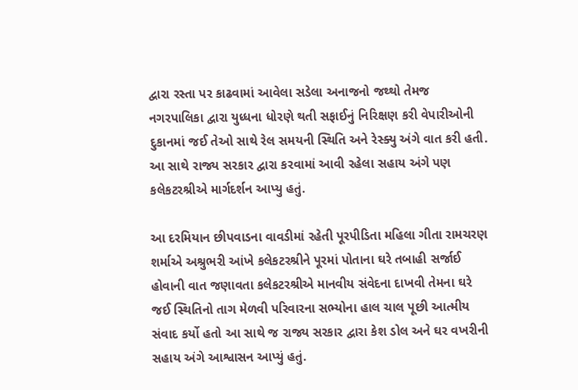દ્વારા રસ્તા પર કાઢવામાં આવેલા સડેલા અનાજનો જથ્થો તેમજ નગરપાલિકા દ્વારા યુધ્ધના ધોરણે થતી સફાઈનું નિરિક્ષણ કરી વેપારીઓની દુકાનમાં જઈ તેઓ સાથે રેલ સમયની સ્થિતિ અને રેસ્ક્યુ અંગે વાત કરી હતી. આ સાથે રાજ્ય સરકાર દ્વારા કરવામાં આવી રહેલા સહાય અંગે પણ કલેકટરશ્રીએ માર્ગદર્શન આપ્યુ હતું.

આ દરમિયાન છીપવાડના વાવડીમાં રહેતી પૂરપીડિતા મહિલા ગીતા રામચરણ શર્માએ અશ્રુભરી આંખે કલેકટરશ્રીને પૂરમાં પોતાના ઘરે તબાહી સર્જાઈ હોવાની વાત જણાવતા કલેકટરશ્રીએ માનવીય સંવેદના દાખવી તેમના ઘરે જઈ સ્થિતિનો તાગ મેળવી પરિવારના સભ્યોના હાલ ચાલ પૂછી આત્મીય સંવાદ કર્યો હતો આ સાથે જ રાજ્ય સરકાર દ્વારા કેશ ડોલ અને ઘર વખરીની સહાય અંગે આશ્વાસન આપ્યું હતું.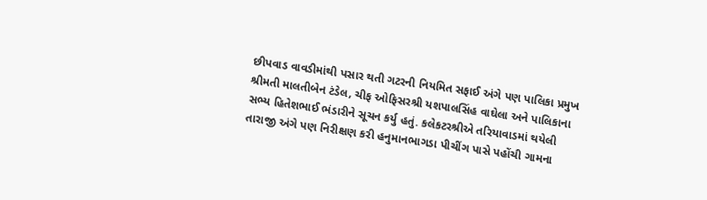છીપવાડ વાવડીમાંથી પસાર થતી ગટરની નિયમિત સફાઈ અંગે પણ પાલિકા પ્રમુખ શ્રીમતી માલતીબેન ટંડેલ, ચીફ ઓફિસરશ્રી યશપાલસિંહ વાઘેલા અને પાલિકાના સભ્ય હિતેશભાઈ ભંડારીને સૂચન કર્યુ હતું. કલેકટરશ્રીએ તરિયાવાડમાં થયેલી તારાજી અંગે પણ નિરીક્ષણ કરી હનુમાનભાગડા પીચીંગ પાસે પહોંચી ગામના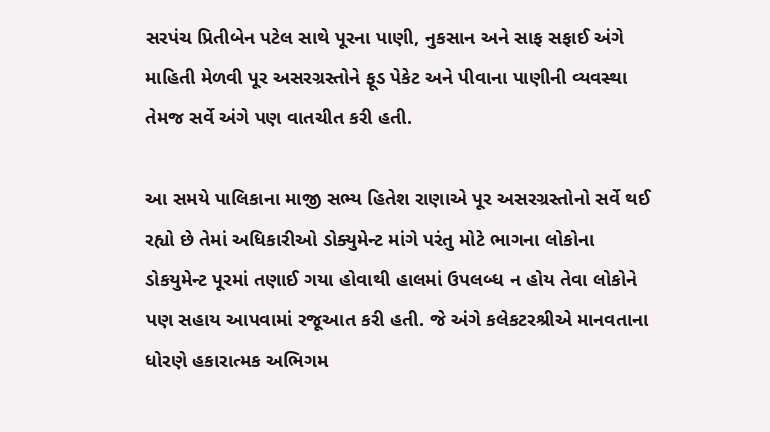સરપંચ પ્રિતીબેન પટેલ સાથે પૂરના પાણી, નુકસાન અને સાફ સફાઈ અંગે માહિતી મેળવી પૂર અસરગ્રસ્તોને ફૂડ પેકેટ અને પીવાના પાણીની વ્યવસ્થા તેમજ સર્વે અંગે પણ વાતચીત કરી હતી.

આ સમયે પાલિકાના માજી સભ્ય હિતેશ રાણાએ પૂર અસરગ્રસ્તોનો સર્વે થઈ રહ્યો છે તેમાં અધિકારીઓ ડોક્યુમેન્ટ માંગે પરંતુ મોટે ભાગના લોકોના ડોકયુમેન્ટ પૂરમાં તણાઈ ગયા હોવાથી હાલમાં ઉપલબ્ધ ન હોય તેવા લોકોને પણ સહાય આપવામાં રજૂઆત કરી હતી. જે અંગે કલેકટરશ્રીએ માનવતાના ધોરણે હકારાત્મક અભિગમ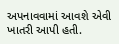અપનાવવામાં આવશે એવી ખાતરી આપી હતી.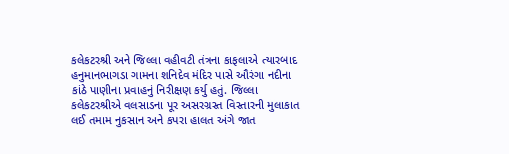કલેકટરશ્રી અને જિલ્લા વહીવટી તંત્રના કાફલાએ ત્યારબાદ હનુમાનભાગડા ગામના શનિદેવ મંદિર પાસે ઔરંગા નદીના કાંઠે પાણીના પ્રવાહનું નિરીક્ષણ કર્યુ હતું. જિલ્લા કલેકટરશ્રીએ વલસાડના પૂર અસરગ્રસ્ત વિસ્તારની મુલાકાત લઈ તમામ નુકસાન અને કપરા હાલત અંગે જાત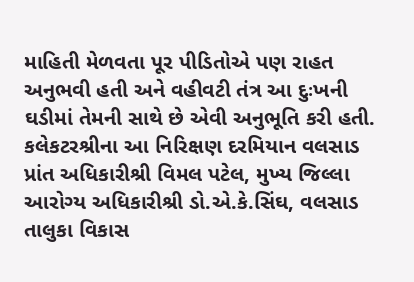માહિતી મેળવતા પૂર પીડિતોએ પણ રાહત અનુભવી હતી અને વહીવટી તંત્ર આ દુઃખની ઘડીમાં તેમની સાથે છે એવી અનુભૂતિ કરી હતી.
કલેકટરશ્રીના આ નિરિક્ષણ દરમિયાન વલસાડ પ્રાંત અધિકારીશ્રી વિમલ પટેલ, મુખ્ય જિલ્લા આરોગ્ય અધિકારીશ્રી ડો.એ.કે.સિંઘ, વલસાડ તાલુકા વિકાસ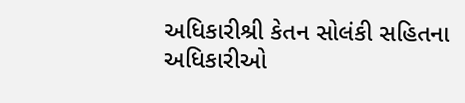અધિકારીશ્રી કેતન સોલંકી સહિતના અધિકારીઓ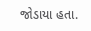જોડાયા હતા.